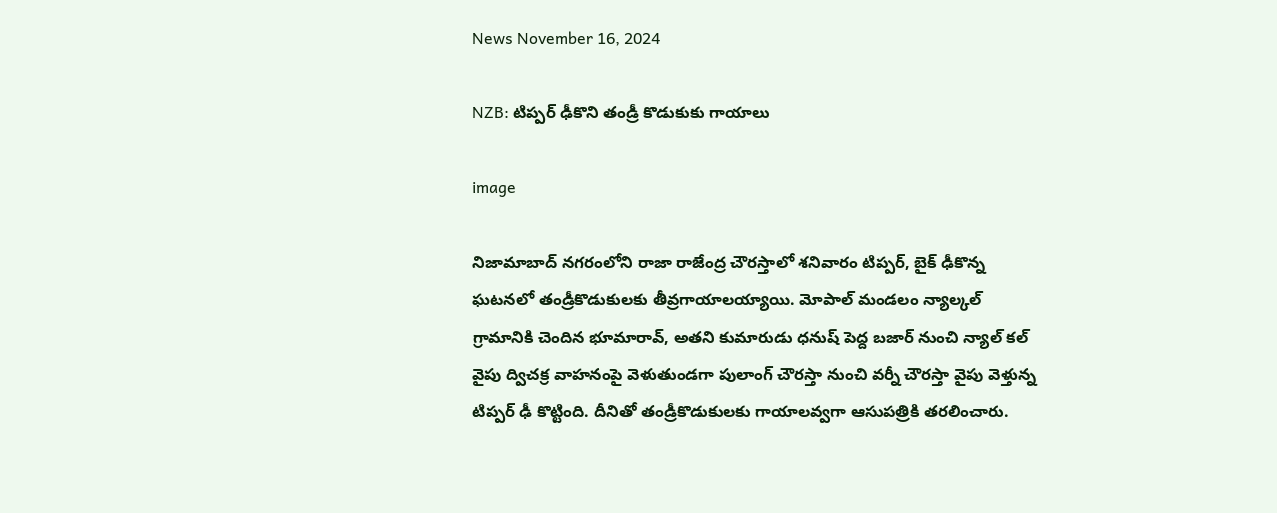News November 16, 2024

NZB: టిప్పర్ ఢీకొని తండ్రీ కొడుకుకు గాయాలు

image

నిజామాబాద్ నగరంలోని రాజా రాజేంద్ర చౌరస్తాలో శనివారం టిప్పర్, బైక్ ఢీకొన్న ఘటనలో తండ్రీకొడుకులకు తీవ్రగాయాలయ్యాయి. మోపాల్ మండలం న్యాల్కల్ గ్రామానికి చెందిన భూమారావ్, అతని కుమారుడు ధనుష్ పెద్ద బజార్ నుంచి న్యాల్ కల్ వైపు ద్విచక్ర వాహనంపై వెళుతుండగా పులాంగ్ చౌరస్తా నుంచి వర్నీ చౌరస్తా వైపు వెళ్తున్న టిప్పర్ ఢీ కొట్టింది. దీనితో తండ్రీకొడుకులకు గాయాలవ్వగా ఆసుపత్రికి తరలించారు.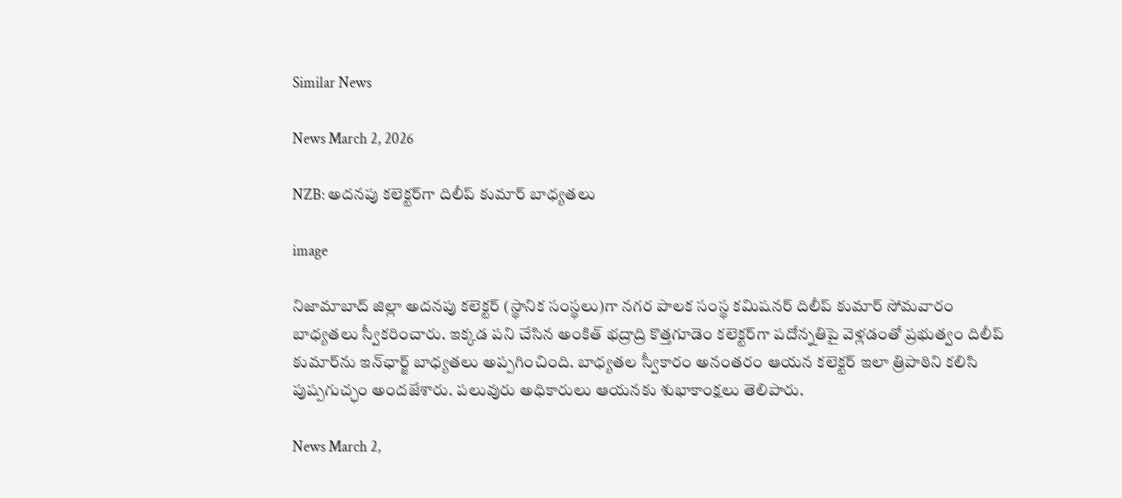Similar News

News March 2, 2026

NZB: అదనపు కలెక్టర్‌గా దిలీప్ కుమార్ బాధ్యతలు

image

నిజామాబాద్ జిల్లా అదనపు కలెక్టర్ (స్థానిక సంస్థలు)గా నగర పాలక సంస్థ కమిషనర్ దిలీప్ కుమార్ సోమవారం బాధ్యతలు స్వీకరించారు. ఇక్కడ పని చేసిన అంకిత్ భద్రాద్రి కొత్తగూడెం కలెక్టర్‌గా పదోన్నతిపై వెళ్లడంతో ప్రభుత్వం దిలీప్ కుమార్‌ను ఇన్‌ఛార్జ్‌ బాధ్యతలు అప్పగించింది. బాధ్యతల స్వీకారం అనంతరం ఆయన కలెక్టర్ ఇలా త్రిపాఠిని కలిసి పుష్పగుచ్ఛం అందజేశారు. పలువురు అధికారులు ఆయనకు శుభాకాంక్షలు తెలిపారు.

News March 2,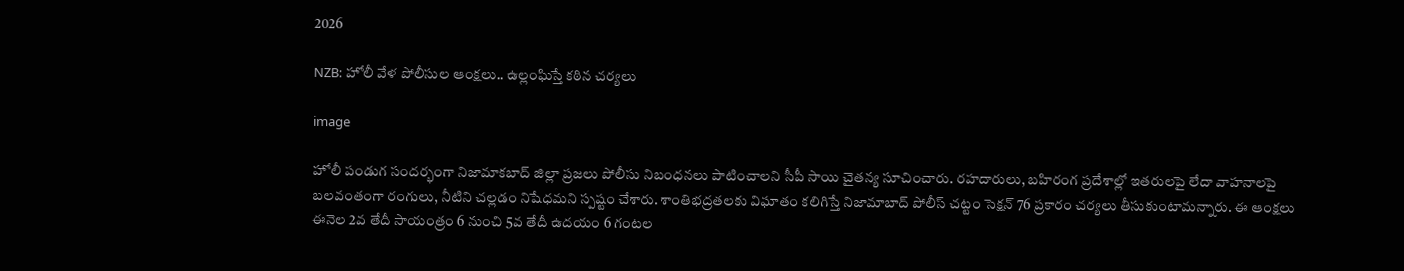2026

NZB: హోలీ వేళ పోలీసుల ఆంక్షలు.. ఉల్లంఘిస్తే కఠిన చర్యలు

image

హోలీ పండుగ సందర్భంగా నిజామాకబాద్ జిల్లా ప్రజలు పోలీసు నిబంధనలు పాటించాలని సీపీ సాయి చైతన్య సూచించారు. రహదారులు, బహిరంగ ప్రదేశాల్లో ఇతరులపై లేదా వాహనాలపై బలవంతంగా రంగులు, నీటిని చల్లడం నిషేధమని స్పష్టం చేశారు. శాంతిభద్రతలకు విఘాతం కలిగిస్తే నిజామాబాద్ పోలీస్ చట్టం సెక్షన్ 76 ప్రకారం చర్యలు తీసుకుంటామన్నారు. ఈ ఆంక్షలు ఈనెల 2వ తేదీ సాయంత్రం 6 నుంచి 5వ తేదీ ఉదయం 6 గంటల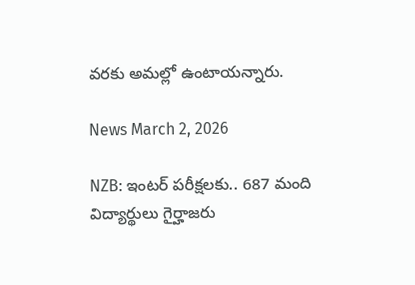వరకు అమల్లో ఉంటాయన్నారు.

News March 2, 2026

NZB: ఇంటర్ పరీక్షలకు.. 687 మంది విద్యార్థులు గైర్హాజరు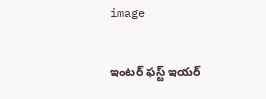image

ఇంటర్ ఫస్ట్ ఇయర్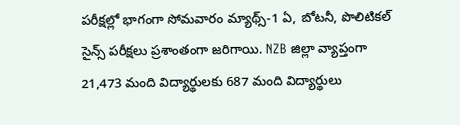పరీక్షల్లో భాగంగా సోమవారం మ్యాథ్స్-1 ఏ, బోటనీ, పొలిటికల్ సైన్స్ పరీక్షలు ప్రశాంతంగా జరిగాయి. NZB జిల్లా వ్యాప్తంగా 21,473 మంది విద్యార్థులకు 687 మంది విద్యార్థులు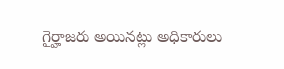గైర్హాజరు అయినట్లు అధికారులు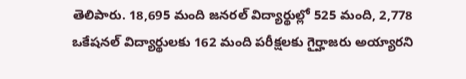తెలిపారు. 18,695 మంది జనరల్ విద్యార్థుల్లో 525 మంది, 2,778 ఒకేషనల్ విద్యార్థులకు 162 మంది పరీక్షలకు గైర్హాజరు అయ్యారని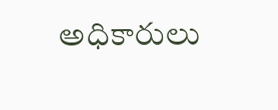అధికారులు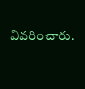వివరించారు.